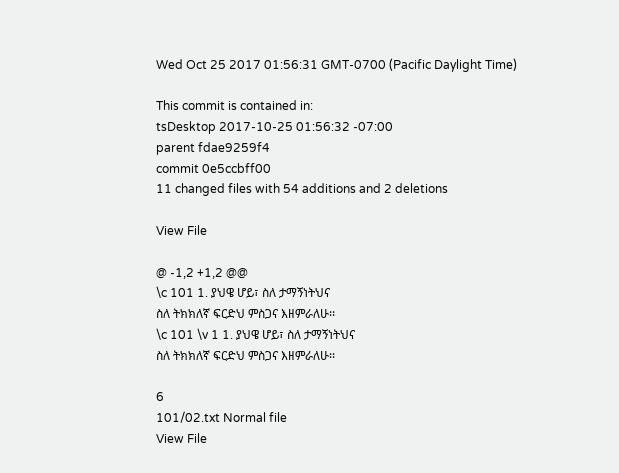Wed Oct 25 2017 01:56:31 GMT-0700 (Pacific Daylight Time)

This commit is contained in:
tsDesktop 2017-10-25 01:56:32 -07:00
parent fdae9259f4
commit 0e5ccbff00
11 changed files with 54 additions and 2 deletions

View File

@ -1,2 +1,2 @@
\c 101 1. ያህዌ ሆይ፣ ስለ ታማኝነትህና
ስለ ትክክለኛ ፍርድህ ምስጋና እዘምራለሁ፡፡
\c 101 \v 1 1. ያህዌ ሆይ፣ ስለ ታማኝነትህና
ስለ ትክክለኛ ፍርድህ ምስጋና እዘምራለሁ፡፡

6
101/02.txt Normal file
View File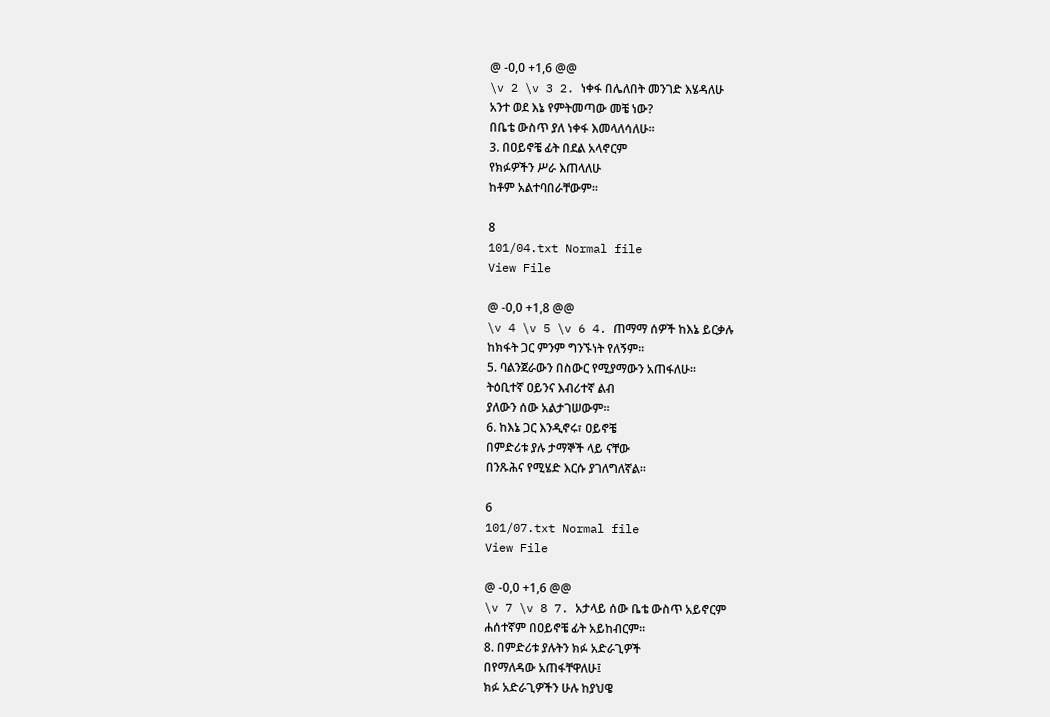@ -0,0 +1,6 @@
\v 2 \v 3 2. ነቀፋ በሌለበት መንገድ እሄዳለሁ
አንተ ወደ እኔ የምትመጣው መቼ ነው?
በቤቴ ውስጥ ያለ ነቀፋ እመላለሳለሁ፡፡
3. በዐይኖቼ ፊት በደል አላኖርም
የክፉዎችን ሥራ እጠላለሁ
ከቶም አልተባበራቸውም፡፡

8
101/04.txt Normal file
View File

@ -0,0 +1,8 @@
\v 4 \v 5 \v 6 4. ጠማማ ሰዎች ከእኔ ይርቃሉ
ከክፋት ጋር ምንም ግንኙነት የለኝም፡፡
5. ባልንጀራውን በስውር የሚያማውን አጠፋለሁ፡፡
ትዕቢተኛ ዐይንና እብሪተኛ ልብ
ያለውን ሰው አልታገሠውም፡፡
6. ከእኔ ጋር እንዲኖሩ፣ ዐይኖቼ
በምድሪቱ ያሉ ታማኞች ላይ ናቸው
በንጹሕና የሚሄድ እርሱ ያገለግለኛል፡፡

6
101/07.txt Normal file
View File

@ -0,0 +1,6 @@
\v 7 \v 8 7. አታላይ ሰው ቤቴ ውስጥ አይኖርም
ሐሰተኛም በዐይኖቼ ፊት አይከብርም፡፡
8. በምድሪቱ ያሉትን ክፉ አድራጊዎች
በየማለዳው አጠፋቸዋለሁ፤
ክፉ አድራጊዎችን ሁሉ ከያህዌ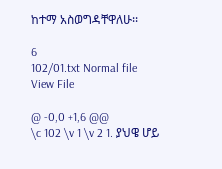ከተማ አስወግዳቸዋለሁ፡፡

6
102/01.txt Normal file
View File

@ -0,0 +1,6 @@
\c 102 \v 1 \v 2 1. ያህዌ ሆይ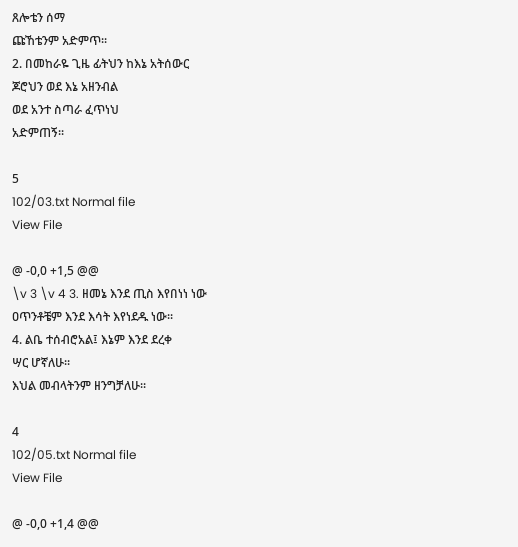ጸሎቴን ሰማ
ጩኸቴንም አድምጥ፡፡
2. በመከራዬ ጊዜ ፊትህን ከእኔ አትሰውር
ጆሮህን ወደ እኔ አዘንብል
ወደ አንተ ስጣራ ፈጥነህ
አድምጠኝ፡፡

5
102/03.txt Normal file
View File

@ -0,0 +1,5 @@
\v 3 \v 4 3. ዘመኔ እንደ ጢስ እየበነነ ነው
ዐጥንቶቼም እንደ እሳት እየነደዱ ነው፡፡
4. ልቤ ተሰብሮአል፤ እኔም እንደ ደረቀ
ሣር ሆኛለሁ፡፡
እህል መብላትንም ዘንግቻለሁ፡፡

4
102/05.txt Normal file
View File

@ -0,0 +1,4 @@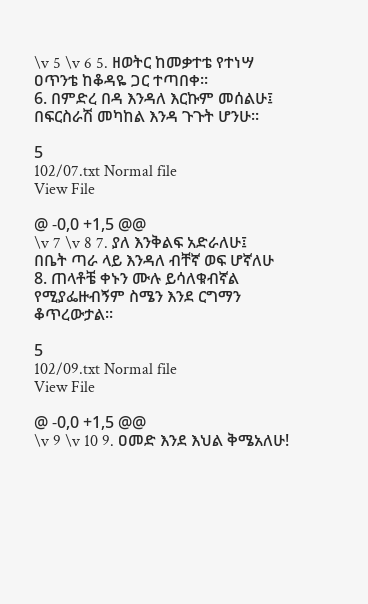\v 5 \v 6 5. ዘወትር ከመቃተቴ የተነሣ
ዐጥንቴ ከቆዳዬ ጋር ተጣበቀ፡፡
6. በምድረ በዳ እንዳለ እርኩም መሰልሁ፤
በፍርስራሽ መካከል እንዳ ጉጉት ሆንሁ፡፡

5
102/07.txt Normal file
View File

@ -0,0 +1,5 @@
\v 7 \v 8 7. ያለ እንቅልፍ አድራለሁ፤
በቤት ጣራ ላይ እንዳለ ብቸኛ ወፍ ሆኛለሁ
8. ጠላቶቼ ቀኑን ሙሉ ይሳለቁብኛል
የሚያፌዙብኝም ስሜን እንደ ርግማን
ቆጥረውታል፡፡

5
102/09.txt Normal file
View File

@ -0,0 +1,5 @@
\v 9 \v 10 9. ዐመድ እንደ እህል ቅሜአለሁ!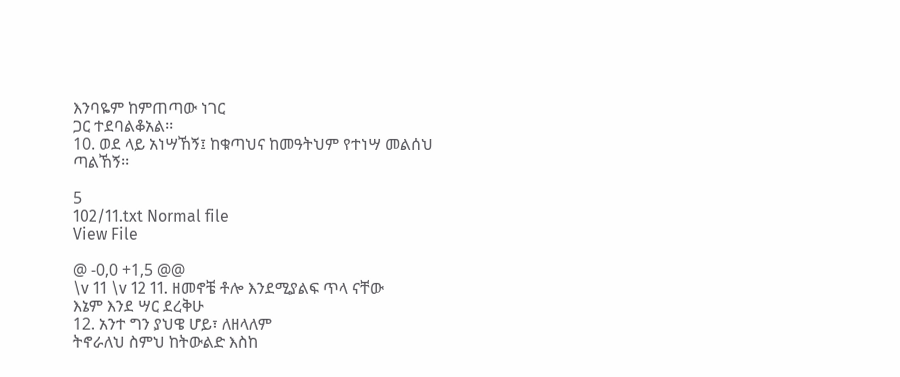እንባዬም ከምጠጣው ነገር
ጋር ተደባልቆአል፡፡
10. ወደ ላይ አነሣኸኝ፤ ከቁጣህና ከመዓትህም የተነሣ መልሰህ
ጣልኸኝ፡፡

5
102/11.txt Normal file
View File

@ -0,0 +1,5 @@
\v 11 \v 12 11. ዘመኖቼ ቶሎ እንደሚያልፍ ጥላ ናቸው
እኔም እንደ ሣር ደረቅሁ
12. አንተ ግን ያህዌ ሆይ፣ ለዘላለም
ትኖራለህ ስምህ ከትውልድ እስከ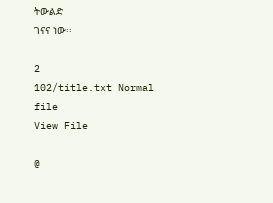ትውልድ
ገናና ነው፡፡

2
102/title.txt Normal file
View File

@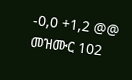-0,0 +1,2 @@
መዝሙር 102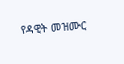የዳዊት መዝሙር